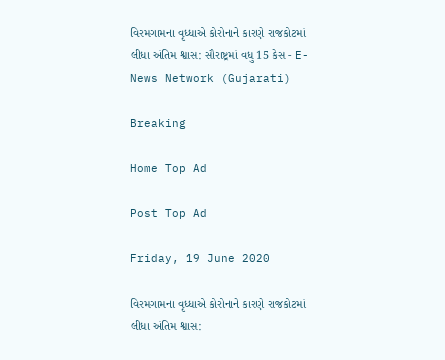વિરમગામના વૃધ્ધાએ કોરોનાને કારણે રાજકોટમાં લીધા અંતિમ શ્વાસ: સૌરાષ્ટ્રમાં વધુ 15 કેસ - E-News Network (Gujarati)

Breaking

Home Top Ad

Post Top Ad

Friday, 19 June 2020

વિરમગામના વૃધ્ધાએ કોરોનાને કારણે રાજકોટમાં લીધા અંતિમ શ્વાસ: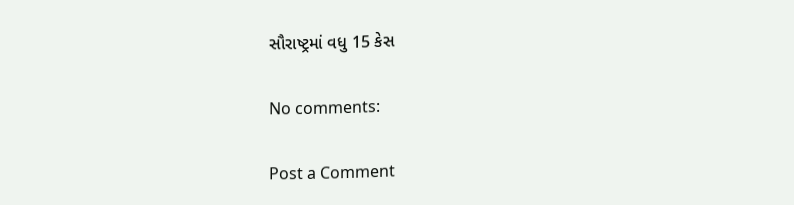સૌરાષ્ટ્રમાં વધુ 15 કેસ

No comments:

Post a Comment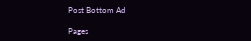Post Bottom Ad

Pages